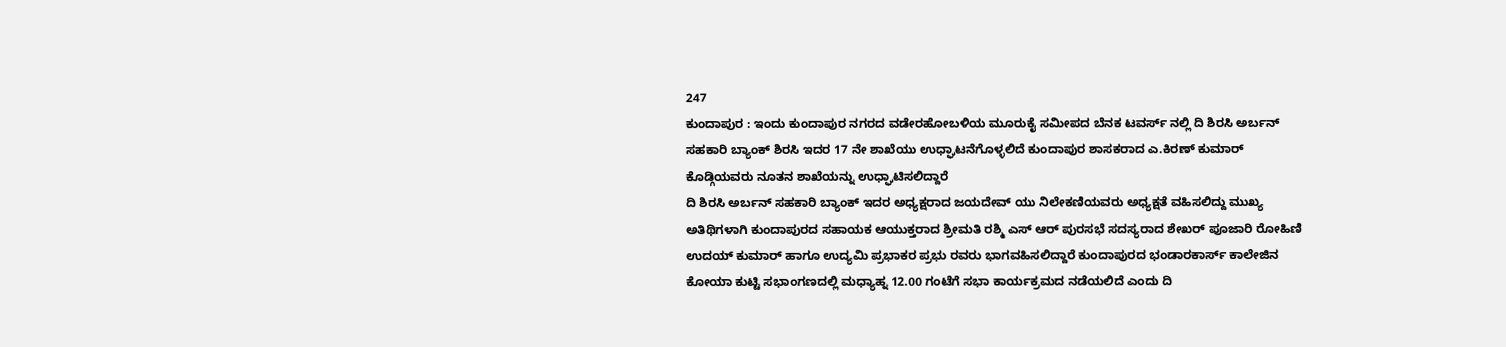247
ಕುಂದಾಪುರ : ಇಂದು ಕುಂದಾಪುರ ನಗರದ ವಡೇರಹೋಬಳಿಯ ಮೂರುಕೈ ಸಮೀಪದ ಬೆನಕ ಟವರ್ಸ್ ನಲ್ಲಿ ದಿ ಶಿರಸಿ ಅರ್ಬನ್ ಸಹಕಾರಿ ಬ್ಯಾಂಕ್ ಶಿರಸಿ ಇದರ 17 ನೇ ಶಾಖೆಯು ಉಧ್ಘಾಟನೆಗೊಳ್ಳಲಿದೆ ಕುಂದಾಪುರ ಶಾಸಕರಾದ ಎ.ಕಿರಣ್ ಕುಮಾರ್ ಕೊಡ್ಗಿಯವರು ನೂತನ ಶಾಖೆಯನ್ನು ಉಧ್ಘಾಟಿಸಲಿದ್ದಾರೆ
ದಿ ಶಿರಸಿ ಅರ್ಬನ್ ಸಹಕಾರಿ ಬ್ಯಾಂಕ್ ಇದರ ಅಧ್ಯಕ್ಷರಾದ ಜಯದೇವ್ ಯು ನಿಲೇಕಣಿಯವರು ಅಧ್ಯಕ್ಷತೆ ವಹಿಸಲಿದ್ದು ಮುಖ್ಯ ಅತಿಥಿಗಳಾಗಿ ಕುಂದಾಪುರದ ಸಹಾಯಕ ಆಯುಕ್ತರಾದ ಶ್ರೀಮತಿ ರಶ್ಮಿ ಎಸ್ ಆರ್ ಪುರಸಭೆ ಸದಸ್ಯರಾದ ಶೇಖರ್ ಪೂಜಾರಿ ರೋಹಿಣಿ ಉದಯ್ ಕುಮಾರ್ ಹಾಗೂ ಉದ್ಯಮಿ ಪ್ರಭಾಕರ ಪ್ರಭು ರವರು ಭಾಗವಹಿಸಲಿದ್ದಾರೆ ಕುಂದಾಪುರದ ಭಂಡಾರಕಾರ್ಸ್ ಕಾಲೇಜಿನ ಕೋಯಾ ಕುಟ್ಟಿ ಸಭಾಂಗಣದಲ್ಲಿ ಮಧ್ಯಾಹ್ನ 12.00 ಗಂಟೆಗೆ ಸಭಾ ಕಾರ್ಯಕ್ರಮದ ನಡೆಯಲಿದೆ ಎಂದು ದಿ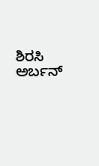ಶಿರಸಿ ಅರ್ಬನ್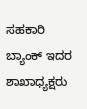ಸಹಕಾರಿ ಬ್ಯಾಂಕ್ ಇದರ ಶಾಖಾಧ್ಯಕ್ಷರು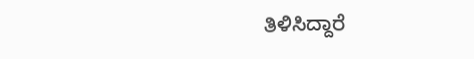ತಿಳಿಸಿದ್ದಾರೆ